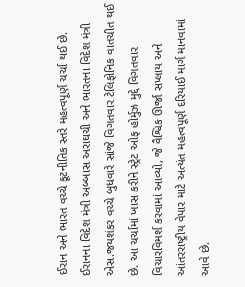ઈરાન અને ભારત વચ્ચે કૂટનીતિક સ્તરે મહત્વપૂર્ણ ચર્ચા થઈ છે. ઈરાનના વિદેશ મંત્રી અબ્બાસ અરાઘચી અને ભારતના વિદેશ મંત્રી એસ.જયશંકર વચ્ચે બુધવારે સાંજે વિગતવાર ટેલિફોનિક વાતચીત થઈ છે. આ ચર્ચામાં ખાસ કરીને સ્ટ્રેટ ઓફ હોર્મુઝ મુદ્દે વિગતવાર વિચારવિમર્શ કરવામાં આવ્યો, જે વૈશ્વિક ઊર્જા સપ્લાય અને આંતરરાષ્ટ્રીય વેપાર માટે અત્યંત મહત્વપૂર્ણ દરિયાઈ માર્ગ માનવામાં આવે છે.